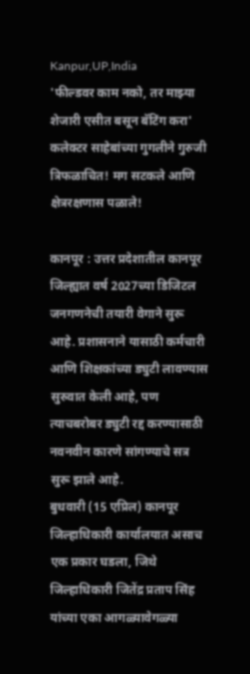Kanpur,UP,India
'फील्डवर काम नको, तर माझ्या शेजारी एसीत बसून बॅटिंग करा'
कलेक्टर साहेबांच्या गुगलीने गुरुजी त्रिफळाचित! मग सटकले आणि क्षेत्ररक्षणास पळाले!

कानपूर : उत्तर प्रदेशातील कानपूर जिल्ह्यात वर्ष 2027च्या डिजिटल जनगणनेची तयारी वेगाने सुरू आहे. प्रशासनाने यासाठी कर्मचारी आणि शिक्षकांच्या ड्युटी लावण्यास सुरुवात केली आहे, पण त्याचबरोबर ड्युटी रद्द करण्यासाठी नवनवीन कारणे सांगण्याचे सत्र सुरू झाले आहे.
बुधवारी (15 एप्रिल) कानपूर जिल्हाधिकारी कार्यालयात असाच एक प्रकार घडला, जिथे जिल्हाधिकारी जितेंद्र प्रताप सिंह यांच्या एका आगळ्यावेगळ्या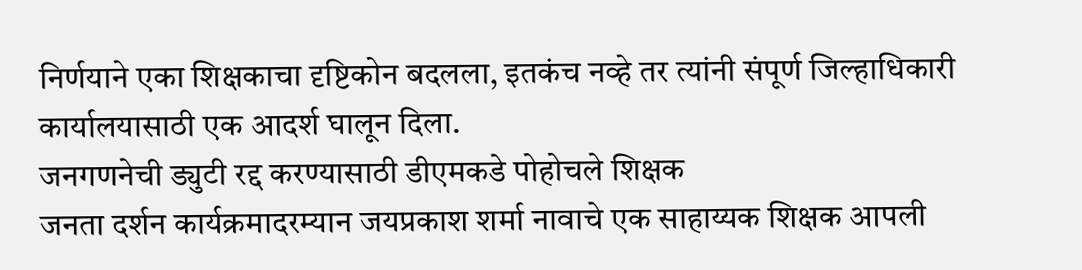निर्णयाने एका शिक्षकाचा दृष्टिकोन बदलला, इतकंच नव्हे तर त्यांनी संपूर्ण जिल्हाधिकारी कार्यालयासाठी एक आदर्श घालून दिला.
जनगणनेची ड्युटी रद्द करण्यासाठी डीएमकडे पोहोचले शिक्षक
जनता दर्शन कार्यक्रमादरम्यान जयप्रकाश शर्मा नावाचे एक साहाय्यक शिक्षक आपली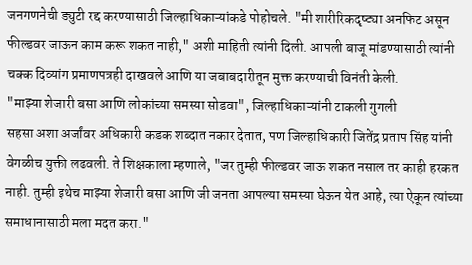जनगणनेची ड्युटी रद्द करण्यासाठी जिल्हाधिकाऱ्यांकडे पोहोचले. "मी शारीरिकदृष्ट्या अनफिट असून फील्डवर जाऊन काम करू शकत नाही," अशी माहिती त्यांनी दिली. आपली बाजू मांडण्यासाठी त्यांनी चक्क दिव्यांग प्रमाणपत्रही दाखवले आणि या जबाबदारीतून मुक्त करण्याची विनंती केली.
"माझ्या शेजारी बसा आणि लोकांच्या समस्या सोडवा", जिल्हाधिकाऱ्यांनी टाकली गुगली
सहसा अशा अर्जांवर अधिकारी कडक शब्दात नकार देतात, पण जिल्हाधिकारी जितेंद्र प्रताप सिंह यांनी वेगळीच युक्ती लढवली. ते शिक्षकाला म्हणाले, "जर तुम्ही फील्डवर जाऊ शकत नसाल तर काही हरकत नाही. तुम्ही इथेच माझ्या शेजारी बसा आणि जी जनता आपल्या समस्या घेऊन येत आहे, त्या ऐकून त्यांच्या समाधानासाठी मला मदत करा."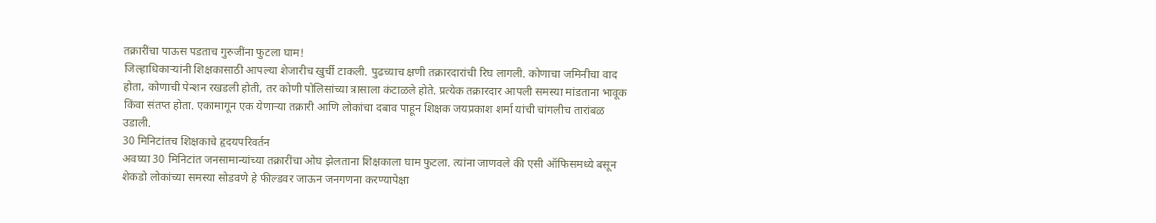तक्रारींचा पाऊस पडताच गुरुजींना फुटला घाम!
जिल्हाधिकाऱ्यांनी शिक्षकासाठी आपल्या शेजारीच खुर्ची टाकली. पुढच्याच क्षणी तक्रारदारांची रिघ लागली. कोणाचा जमिनीचा वाद होता, कोणाची पेन्शन रखडली होती, तर कोणी पोलिसांच्या त्रासाला कंटाळले होते. प्रत्येक तक्रारदार आपली समस्या मांडताना भावूक किंवा संतप्त होता. एकामागून एक येणाऱ्या तक्रारी आणि लोकांचा दबाव पाहून शिक्षक जयप्रकाश शर्मा यांची चांगलीच तारांबळ उडाली.
30 मिनिटांतच शिक्षकाचे हृदयपरिवर्तन
अवघ्या 30 मिनिटांत जनसामान्यांच्या तक्रारींचा ओघ झेलताना शिक्षकाला घाम फुटला. त्यांना जाणवले की एसी ऑफिसमध्ये बसून शेकडो लोकांच्या समस्या सोडवणे हे फील्डवर जाऊन जनगणना करण्यापेक्षा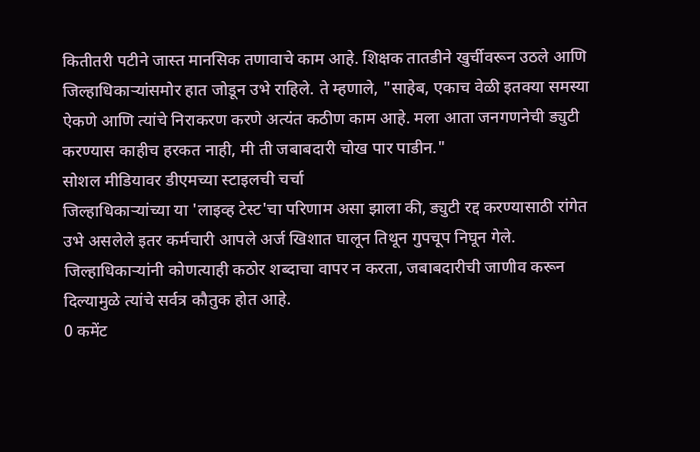कितीतरी पटीने जास्त मानसिक तणावाचे काम आहे. शिक्षक तातडीने खुर्चीवरून उठले आणि जिल्हाधिकाऱ्यांसमोर हात जोडून उभे राहिले. ते म्हणाले, "साहेब, एकाच वेळी इतक्या समस्या ऐकणे आणि त्यांचे निराकरण करणे अत्यंत कठीण काम आहे. मला आता जनगणनेची ड्युटी करण्यास काहीच हरकत नाही, मी ती जबाबदारी चोख पार पाडीन."
सोशल मीडियावर डीएमच्या स्टाइलची चर्चा
जिल्हाधिकाऱ्यांच्या या 'लाइव्ह टेस्ट'चा परिणाम असा झाला की, ड्युटी रद्द करण्यासाठी रांगेत उभे असलेले इतर कर्मचारी आपले अर्ज खिशात घालून तिथून गुपचूप निघून गेले. जिल्हाधिकाऱ्यांनी कोणत्याही कठोर शब्दाचा वापर न करता, जबाबदारीची जाणीव करून दिल्यामुळे त्यांचे सर्वत्र कौतुक होत आहे.
0 कमेंट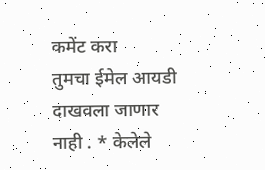कमेंट करा
तुमचा ईमेल आयडी दाखवला जाणार नाही . * केलेले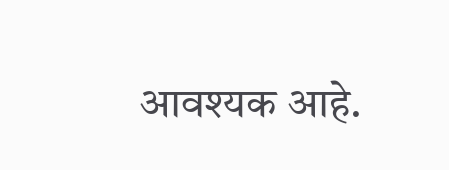आवश्यक आहे.